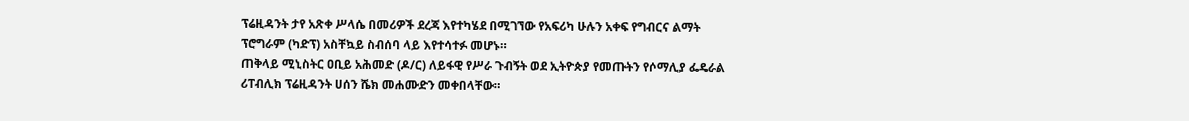ፕሬዚዳንት ታየ አጽቀ ሥላሴ በመሪዎች ደረጃ እየተካሄደ በሚገኘው የአፍሪካ ሁሉን አቀፍ የግብርና ልማት ፕሮግራም (ካድፕ) አስቸኳይ ስብሰባ ላይ እየተሳተፉ መሆኑ።
ጠቅላይ ሚኒስትር ዐቢይ አሕመድ (ዶ/ር) ለይፋዊ የሥራ ጉብኝት ወደ ኢትዮጵያ የመጡትን የሶማሊያ ፌዴራል ሪፐብሊክ ፕሬዚዳንት ሀሰን ሼክ መሐሙድን መቀበላቸው።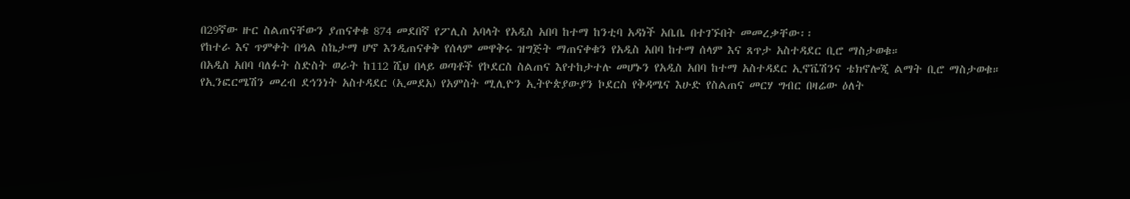በ29ኛው ዙር ስልጠናቸውን ያጠናቀቁ 874 መደበኛ የፖሊስ አባላት የአዲስ አበባ ከተማ ከንቲባ አዳነች አቤቤ በተገኙበት መመረቃቸው፡፡
የከተራ እና ጥምቀት በዓል ስኬታማ ሆኖ እንዲጠናቀቅ የሰላም መዋቅሩ ዝግጅት ማጠናቀቁን የአዲስ አበባ ከተማ ሰላም እና ጸጥታ አስተዳደር ቢሮ ማስታወቁ።
በአዲስ አበባ ባለፉት ስድስት ወራት ከ112 ሺህ በላይ ወጣቶች የኮደርስ ስልጠና እየተከታተሉ መሆኑን የአዲስ አበባ ከተማ አስተዳደር ኢኖቬሽንና ቴክኖሎጂ ልማት ቢሮ ማስታወቁ።
የኢንፎርሜሽን መረብ ደኅንነት አስተዳደር (ኢመደአ) የአምስት ሚሊዮን ኢትዮጵያውያን ኮደርስ የቅዳሜና እሁድ የስልጠና መርሃ ግብር በዛሬው ዕለት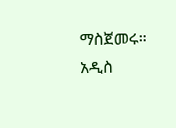ማስጀመሩ።
አዲስ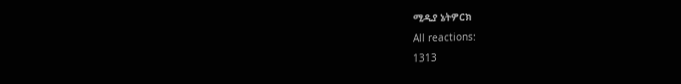ሚዲያ ኔትዎርክ
All reactions:
1313